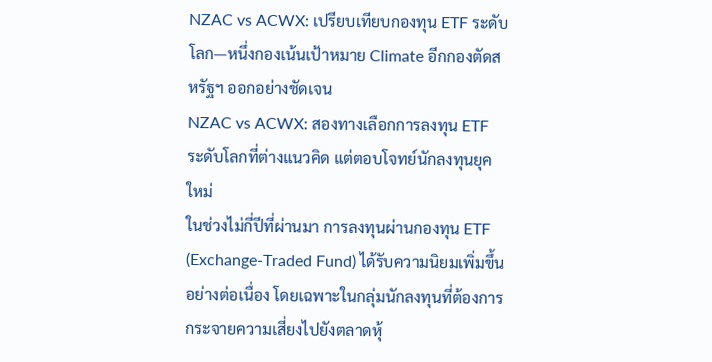NZAC vs ACWX: เปรียบเทียบกองทุน ETF ระดับโลก—หนึ่งกองเน้นเป้าหมาย Climate อีกกองตัดสหรัฐฯ ออกอย่างชัดเจน
NZAC vs ACWX: สองทางเลือกการลงทุน ETF ระดับโลกที่ต่างแนวคิด แต่ตอบโจทย์นักลงทุนยุคใหม่
ในช่วงไม่กี่ปีที่ผ่านมา การลงทุนผ่านกองทุน ETF (Exchange-Traded Fund) ได้รับความนิยมเพิ่มขึ้นอย่างต่อเนื่อง โดยเฉพาะในกลุ่มนักลงทุนที่ต้องการกระจายความเสี่ยงไปยังตลาดหุ้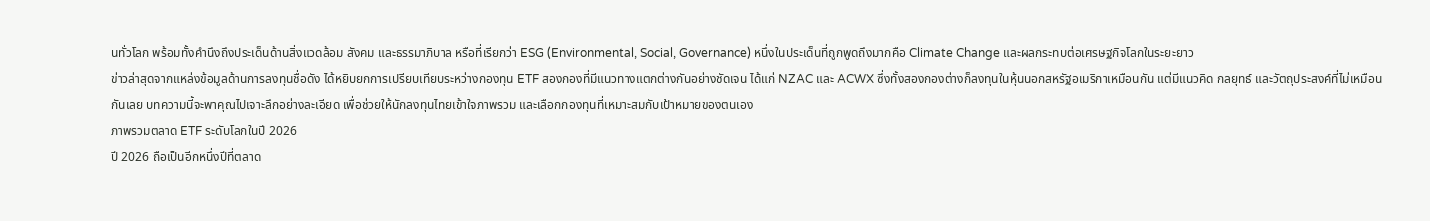นทั่วโลก พร้อมทั้งคำนึงถึงประเด็นด้านสิ่งแวดล้อม สังคม และธรรมาภิบาล หรือที่เรียกว่า ESG (Environmental, Social, Governance) หนึ่งในประเด็นที่ถูกพูดถึงมากคือ Climate Change และผลกระทบต่อเศรษฐกิจโลกในระยะยาว
ข่าวล่าสุดจากแหล่งข้อมูลด้านการลงทุนชื่อดัง ได้หยิบยกการเปรียบเทียบระหว่างกองทุน ETF สองกองที่มีแนวทางแตกต่างกันอย่างชัดเจน ได้แก่ NZAC และ ACWX ซึ่งทั้งสองกองต่างก็ลงทุนในหุ้นนอกสหรัฐอเมริกาเหมือนกัน แต่มีแนวคิด กลยุทธ์ และวัตถุประสงค์ที่ไม่เหมือนกันเลย บทความนี้จะพาคุณไปเจาะลึกอย่างละเอียด เพื่อช่วยให้นักลงทุนไทยเข้าใจภาพรวม และเลือกกองทุนที่เหมาะสมกับเป้าหมายของตนเอง
ภาพรวมตลาด ETF ระดับโลกในปี 2026
ปี 2026 ถือเป็นอีกหนึ่งปีที่ตลาด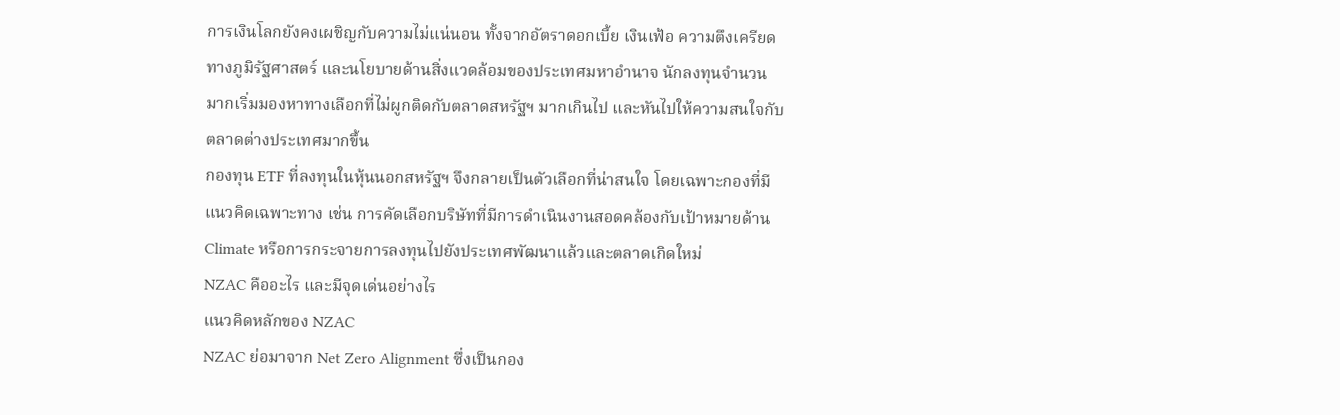การเงินโลกยังคงเผชิญกับความไม่แน่นอน ทั้งจากอัตราดอกเบี้ย เงินเฟ้อ ความตึงเครียดทางภูมิรัฐศาสตร์ และนโยบายด้านสิ่งแวดล้อมของประเทศมหาอำนาจ นักลงทุนจำนวนมากเริ่มมองหาทางเลือกที่ไม่ผูกติดกับตลาดสหรัฐฯ มากเกินไป และหันไปให้ความสนใจกับตลาดต่างประเทศมากขึ้น
กองทุน ETF ที่ลงทุนในหุ้นนอกสหรัฐฯ จึงกลายเป็นตัวเลือกที่น่าสนใจ โดยเฉพาะกองที่มีแนวคิดเฉพาะทาง เช่น การคัดเลือกบริษัทที่มีการดำเนินงานสอดคล้องกับเป้าหมายด้าน Climate หรือการกระจายการลงทุนไปยังประเทศพัฒนาแล้วและตลาดเกิดใหม่
NZAC คืออะไร และมีจุดเด่นอย่างไร
แนวคิดหลักของ NZAC
NZAC ย่อมาจาก Net Zero Alignment ซึ่งเป็นกอง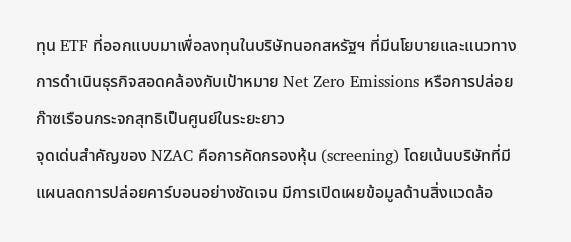ทุน ETF ที่ออกแบบมาเพื่อลงทุนในบริษัทนอกสหรัฐฯ ที่มีนโยบายและแนวทางการดำเนินธุรกิจสอดคล้องกับเป้าหมาย Net Zero Emissions หรือการปล่อยก๊าซเรือนกระจกสุทธิเป็นศูนย์ในระยะยาว
จุดเด่นสำคัญของ NZAC คือการคัดกรองหุ้น (screening) โดยเน้นบริษัทที่มีแผนลดการปล่อยคาร์บอนอย่างชัดเจน มีการเปิดเผยข้อมูลด้านสิ่งแวดล้อ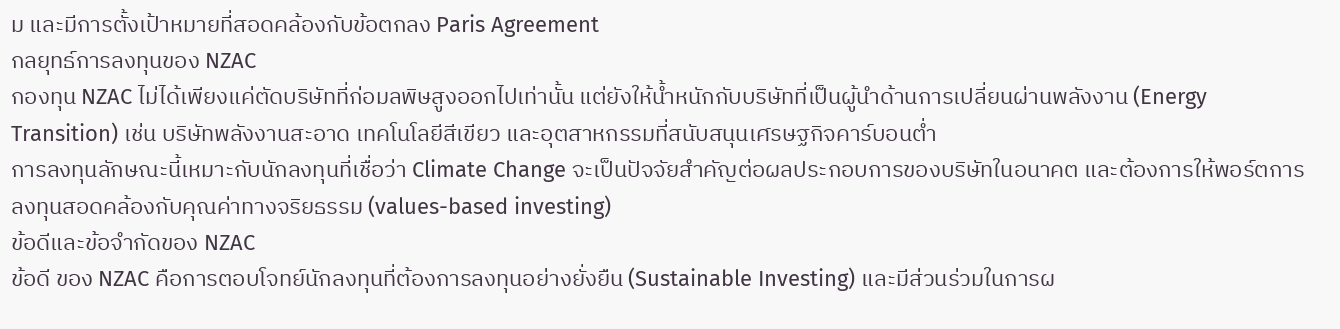ม และมีการตั้งเป้าหมายที่สอดคล้องกับข้อตกลง Paris Agreement
กลยุทธ์การลงทุนของ NZAC
กองทุน NZAC ไม่ได้เพียงแค่ตัดบริษัทที่ก่อมลพิษสูงออกไปเท่านั้น แต่ยังให้น้ำหนักกับบริษัทที่เป็นผู้นำด้านการเปลี่ยนผ่านพลังงาน (Energy Transition) เช่น บริษัทพลังงานสะอาด เทคโนโลยีสีเขียว และอุตสาหกรรมที่สนับสนุนเศรษฐกิจคาร์บอนต่ำ
การลงทุนลักษณะนี้เหมาะกับนักลงทุนที่เชื่อว่า Climate Change จะเป็นปัจจัยสำคัญต่อผลประกอบการของบริษัทในอนาคต และต้องการให้พอร์ตการลงทุนสอดคล้องกับคุณค่าทางจริยธรรม (values-based investing)
ข้อดีและข้อจำกัดของ NZAC
ข้อดี ของ NZAC คือการตอบโจทย์นักลงทุนที่ต้องการลงทุนอย่างยั่งยืน (Sustainable Investing) และมีส่วนร่วมในการผ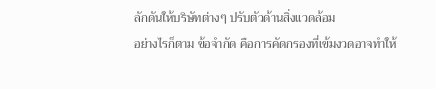ลักดันให้บริษัทต่างๆ ปรับตัวด้านสิ่งแวดล้อม
อย่างไรก็ตาม ข้อจำกัด คือการคัดกรองที่เข้มงวดอาจทำให้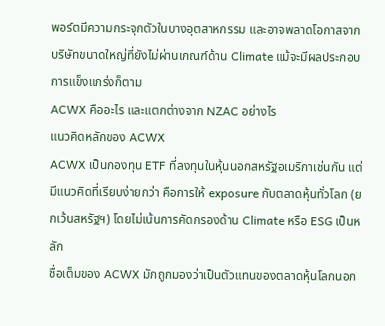พอร์ตมีความกระจุกตัวในบางอุตสาหกรรม และอาจพลาดโอกาสจากบริษัทขนาดใหญ่ที่ยังไม่ผ่านเกณฑ์ด้าน Climate แม้จะมีผลประกอบการแข็งแกร่งก็ตาม
ACWX คืออะไร และแตกต่างจาก NZAC อย่างไร
แนวคิดหลักของ ACWX
ACWX เป็นกองทุน ETF ที่ลงทุนในหุ้นนอกสหรัฐอเมริกาเช่นกัน แต่มีแนวคิดที่เรียบง่ายกว่า คือการให้ exposure กับตลาดหุ้นทั่วโลก (ยกเว้นสหรัฐฯ) โดยไม่เน้นการคัดกรองด้าน Climate หรือ ESG เป็นหลัก
ชื่อเต็มของ ACWX มักถูกมองว่าเป็นตัวแทนของตลาดหุ้นโลกนอก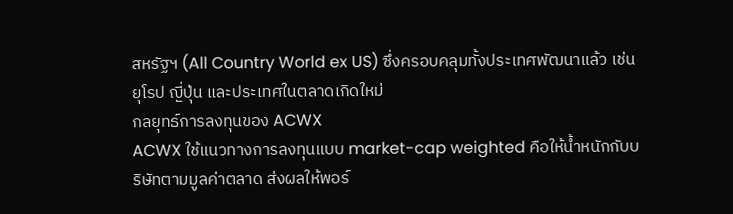สหรัฐฯ (All Country World ex US) ซึ่งครอบคลุมทั้งประเทศพัฒนาแล้ว เช่น ยุโรป ญี่ปุ่น และประเทศในตลาดเกิดใหม่
กลยุทธ์การลงทุนของ ACWX
ACWX ใช้แนวทางการลงทุนแบบ market-cap weighted คือให้น้ำหนักกับบริษัทตามมูลค่าตลาด ส่งผลให้พอร์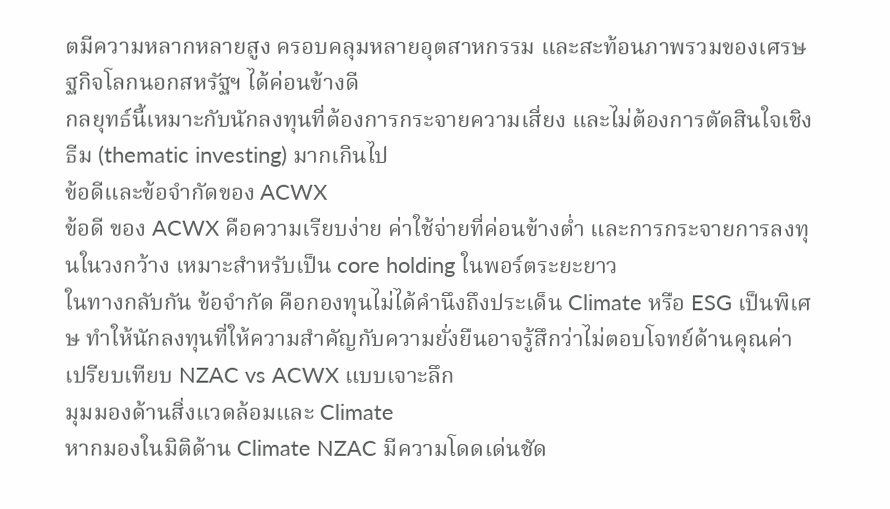ตมีความหลากหลายสูง ครอบคลุมหลายอุตสาหกรรม และสะท้อนภาพรวมของเศรษฐกิจโลกนอกสหรัฐฯ ได้ค่อนข้างดี
กลยุทธ์นี้เหมาะกับนักลงทุนที่ต้องการกระจายความเสี่ยง และไม่ต้องการตัดสินใจเชิงธีม (thematic investing) มากเกินไป
ข้อดีและข้อจำกัดของ ACWX
ข้อดี ของ ACWX คือความเรียบง่าย ค่าใช้จ่ายที่ค่อนข้างต่ำ และการกระจายการลงทุนในวงกว้าง เหมาะสำหรับเป็น core holding ในพอร์ตระยะยาว
ในทางกลับกัน ข้อจำกัด คือกองทุนไม่ได้คำนึงถึงประเด็น Climate หรือ ESG เป็นพิเศษ ทำให้นักลงทุนที่ให้ความสำคัญกับความยั่งยืนอาจรู้สึกว่าไม่ตอบโจทย์ด้านคุณค่า
เปรียบเทียบ NZAC vs ACWX แบบเจาะลึก
มุมมองด้านสิ่งแวดล้อมและ Climate
หากมองในมิติด้าน Climate NZAC มีความโดดเด่นชัด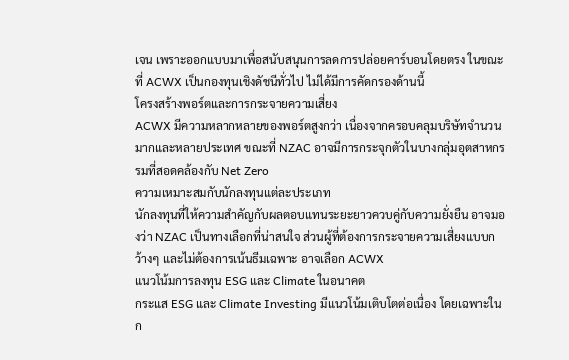เจน เพราะออกแบบมาเพื่อสนับสนุนการลดการปล่อยคาร์บอนโดยตรง ในขณะที่ ACWX เป็นกองทุนเชิงดัชนีทั่วไป ไม่ได้มีการคัดกรองด้านนี้
โครงสร้างพอร์ตและการกระจายความเสี่ยง
ACWX มีความหลากหลายของพอร์ตสูงกว่า เนื่องจากครอบคลุมบริษัทจำนวนมากและหลายประเทศ ขณะที่ NZAC อาจมีการกระจุกตัวในบางกลุ่มอุตสาหกรรมที่สอดคล้องกับ Net Zero
ความเหมาะสมกับนักลงทุนแต่ละประเภท
นักลงทุนที่ให้ความสำคัญกับผลตอบแทนระยะยาวควบคู่กับความยั่งยืน อาจมองว่า NZAC เป็นทางเลือกที่น่าสนใจ ส่วนผู้ที่ต้องการกระจายความเสี่ยงแบบกว้างๆ และไม่ต้องการเน้นธีมเฉพาะ อาจเลือก ACWX
แนวโน้มการลงทุน ESG และ Climate ในอนาคต
กระแส ESG และ Climate Investing มีแนวโน้มเติบโตต่อเนื่อง โดยเฉพาะในก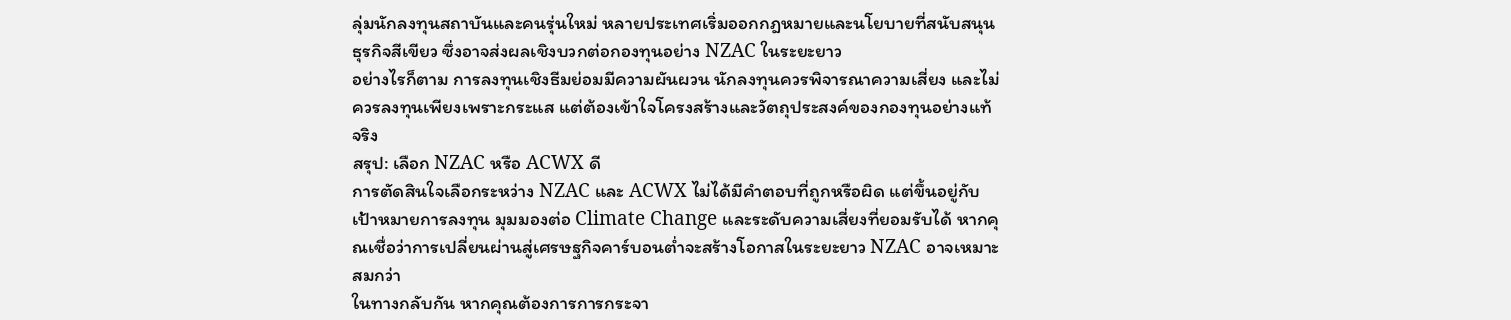ลุ่มนักลงทุนสถาบันและคนรุ่นใหม่ หลายประเทศเริ่มออกกฎหมายและนโยบายที่สนับสนุนธุรกิจสีเขียว ซึ่งอาจส่งผลเชิงบวกต่อกองทุนอย่าง NZAC ในระยะยาว
อย่างไรก็ตาม การลงทุนเชิงธีมย่อมมีความผันผวน นักลงทุนควรพิจารณาความเสี่ยง และไม่ควรลงทุนเพียงเพราะกระแส แต่ต้องเข้าใจโครงสร้างและวัตถุประสงค์ของกองทุนอย่างแท้จริง
สรุป: เลือก NZAC หรือ ACWX ดี
การตัดสินใจเลือกระหว่าง NZAC และ ACWX ไม่ได้มีคำตอบที่ถูกหรือผิด แต่ขึ้นอยู่กับเป้าหมายการลงทุน มุมมองต่อ Climate Change และระดับความเสี่ยงที่ยอมรับได้ หากคุณเชื่อว่าการเปลี่ยนผ่านสู่เศรษฐกิจคาร์บอนต่ำจะสร้างโอกาสในระยะยาว NZAC อาจเหมาะสมกว่า
ในทางกลับกัน หากคุณต้องการการกระจา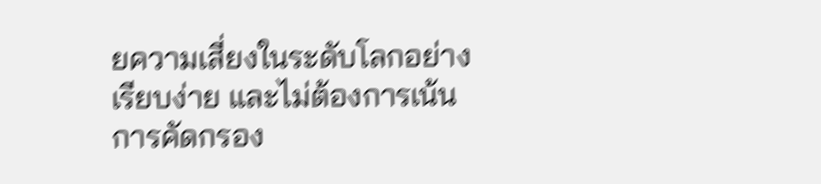ยความเสี่ยงในระดับโลกอย่างเรียบง่าย และไม่ต้องการเน้นการคัดกรอง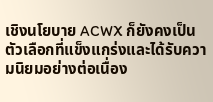เชิงนโยบาย ACWX ก็ยังคงเป็นตัวเลือกที่แข็งแกร่งและได้รับความนิยมอย่างต่อเนื่อง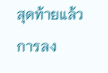สุดท้ายแล้ว การลง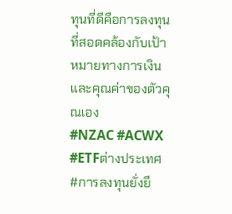ทุนที่ดีคือการลงทุนที่สอดคล้องกับเป้าหมายทางการเงินและคุณค่าของตัวคุณเอง
#NZAC #ACWX #ETFต่างประเทศ #การลงทุนยั่งยื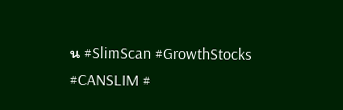น #SlimScan #GrowthStocks #CANSLIM #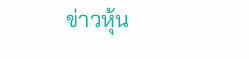ข่าวหุ้น